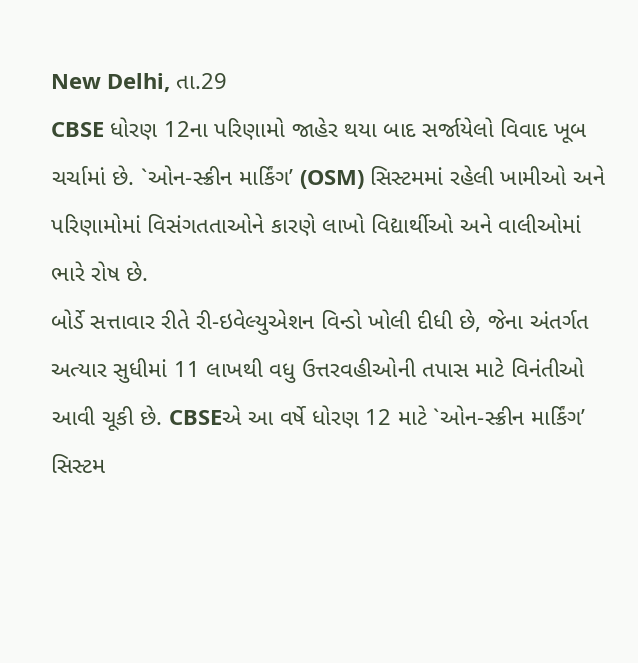New Delhi, તા.29
CBSE ધોરણ 12ના પરિણામો જાહેર થયા બાદ સર્જાયેલો વિવાદ ખૂબ ચર્ચામાં છે. `ઓન-સ્ક્રીન માર્કિંગ’ (OSM) સિસ્ટમમાં રહેલી ખામીઓ અને પરિણામોમાં વિસંગતતાઓને કારણે લાખો વિદ્યાર્થીઓ અને વાલીઓમાં ભારે રોષ છે.
બોર્ડે સત્તાવાર રીતે રી-ઇવેલ્યુએશન વિન્ડો ખોલી દીધી છે, જેના અંતર્ગત અત્યાર સુધીમાં 11 લાખથી વધુ ઉત્તરવહીઓની તપાસ માટે વિનંતીઓ આવી ચૂકી છે. CBSEએ આ વર્ષે ધોરણ 12 માટે `ઓન-સ્ક્રીન માર્કિંગ’ સિસ્ટમ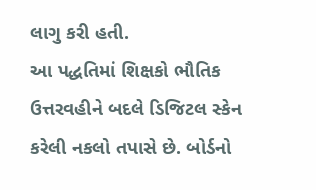લાગુ કરી હતી.
આ પદ્ધતિમાં શિક્ષકો ભૌતિક ઉત્તરવહીને બદલે ડિજિટલ સ્કેન કરેલી નકલો તપાસે છે. બોર્ડનો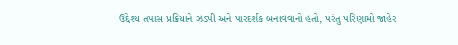ઉદ્દેશ્ય તપાસ પ્રક્રિયાને ઝડપી અને પારદર્શક બનાવવાનો હતો, પરંતુ પરિણામો જાહેર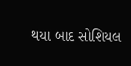થયા બાદ સોશિયલ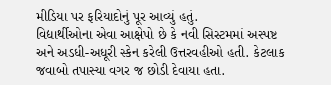મીડિયા પર ફરિયાદોનું પૂર આવ્યું હતું.
વિદ્યાર્થીઓના એવા આક્ષેપો છે કે નવી સિસ્ટમમાં અસ્પષ્ટ અને અડધી-અધૂરી સ્કેન કરેલી ઉત્તરવહીઓ હતી. કેટલાક જવાબો તપાસ્યા વગર જ છોડી દેવાયા હતા.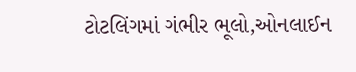ટોટલિંગમાં ગંભીર ભૂલો,ઓનલાઈન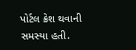પોર્ટલ ક્રેશ થવાની સમસ્યા હતી.